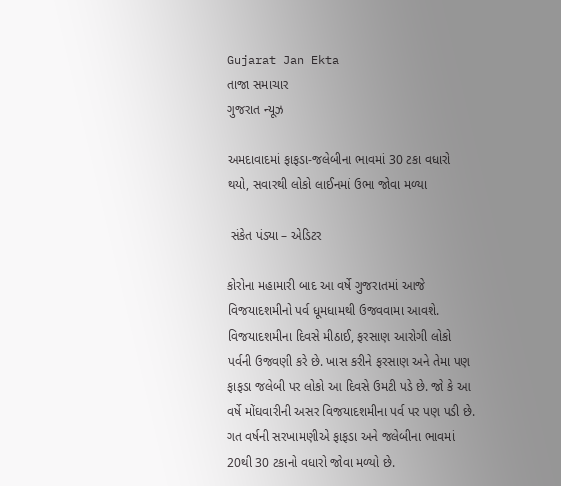Gujarat Jan Ekta
તાજા સમાચાર
ગુજરાત ન્યૂઝ

અમદાવાદમાં ફાફડા-જલેબીના ભાવમાં 30 ટકા વધારો થયો, સવારથી લોકો લાઈનમાં ઉભા જોવા મળ્યા

 સંકેત પંડ્યા – એડિટર

કોરોના મહામારી બાદ આ વર્ષે ગુજરાતમાં આજે વિજયાદશમીનો પર્વ ધૂમધામથી ઉજવવામા આવશે. વિજયાદશમીના દિવસે મીઠાઈ, ફરસાણ આરોગી લોકો પર્વની ઉજવણી કરે છે. ખાસ કરીને ફરસાણ અને તેમા પણ ફાફડા જલેબી પર લોકો આ દિવસે ઉમટી પડે છે. જો કે આ વર્ષે મોંઘવારીની અસર વિજયાદશમીના પર્વ પર પણ પડી છે. ગત વર્ષની સરખામણીએ ફાફડા અને જલેબીના ભાવમાં 20થી 30 ટકાનો વધારો જોવા મળ્યો છે.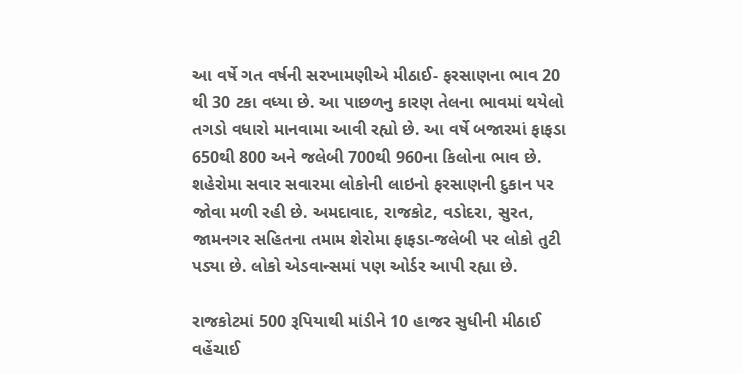આ વર્ષે ગત વર્ષની સરખામણીએ મીઠાઈ- ફરસાણના ભાવ 20 થી 30 ટકા વધ્યા છે. આ પાછળનુ કારણ તેલના ભાવમાં થયેલો તગડો વધારો માનવામા આવી રહ્યો છે. આ વર્ષે બજારમાં ફાફડા 650થી 800 અને જલેબી 700થી 960ના કિલોના ભાવ છે. શહેરોમા સવાર સવારમા લોકોની લાઇનો ફરસાણની દુકાન પર જોવા મળી રહી છે. અમદાવાદ, રાજકોટ, વડોદરા, સુરત, જામનગર સહિતના તમામ શેરોમા ફાફડા-જલેબી પર લોકો તુટી પડ્યા છે. લોકો એડવાન્સમાં પણ ઓર્ડર આપી રહ્યા છે.

રાજકોટમાં 500 રૂપિયાથી માંડીને 10 હાજર સુધીની મીઠાઈ વહેંચાઈ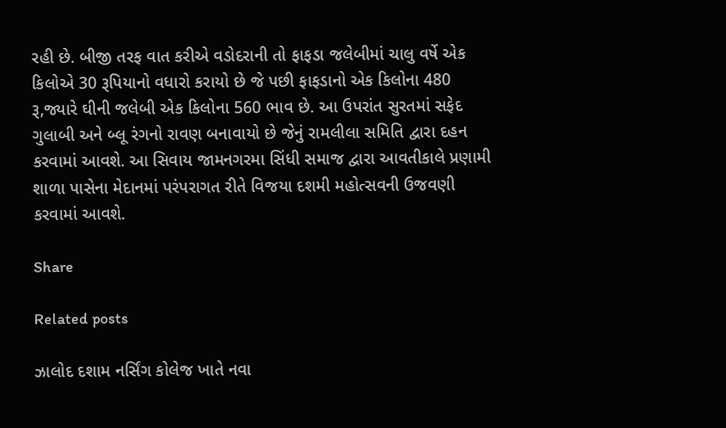રહી છે. બીજી તરફ વાત કરીએ વડોદરાની તો ફાફડા જલેબીમાં ચાલુ વર્ષે એક કિલોએ 30 રૂપિયાનો વધારો કરાયો છે જે પછી ફાફડાનો એક કિલોના 480 રૂ,જ્યારે ઘીની જલેબી એક કિલોના 560 ભાવ છે. આ ઉપરાંત સુરતમાં સફેદ ગુલાબી અને બ્લૂ રંગનો રાવણ બનાવાયો છે જેનું રામલીલા સમિતિ દ્વારા દહન કરવામાં આવશે. આ સિવાય જામનગરમા સિંધી સમાજ દ્વારા આવતીકાલે પ્રણામી શાળા પાસેના મેદાનમાં પરંપરાગત રીતે વિજયા દશમી મહોત્સવની ઉજવણી કરવામાં આવશે.

Share

Related posts

ઝાલોદ દશામ નર્સિંગ કોલેજ ખાતે નવા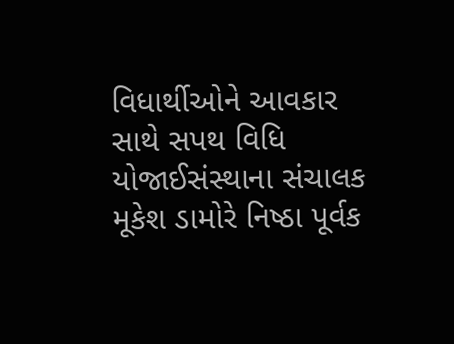વિધાર્થીઓને આવકાર સાથે સપથ વિધિ યોજાઈસંસ્થાના સંચાલક મૂકેશ ડામોરે નિષ્ઠા પૂર્વક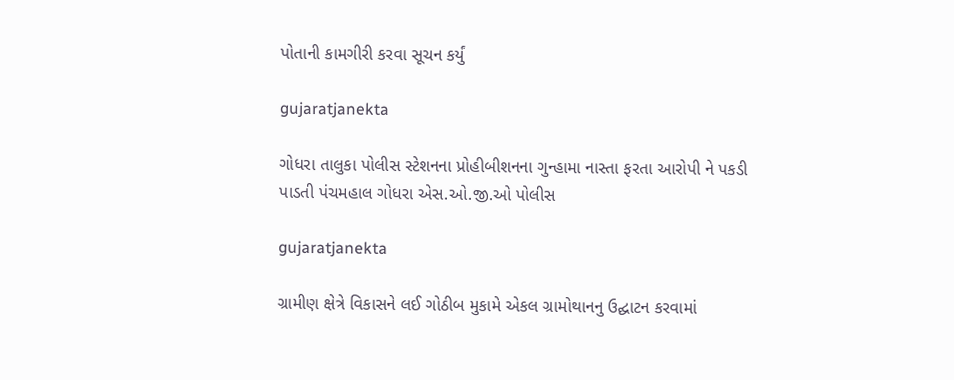પોતાની કામગીરી કરવા સૂચન કર્યું

gujaratjanekta

ગોધરા તાલુકા પોલીસ સ્ટેશનના પ્રોહીબીશનના ગુન્હામા નાસ્તા ફરતા આરોપી ને પકડી પાડતી પંચમહાલ ગોધરા એસ.ઓ.જી.ઓ પોલીસ

gujaratjanekta

ગ્રામીણ ક્ષેત્રે વિકાસને લઈ ગોઠીબ મુકામે એકલ ગ્રામોથાનનુ ઉદ્ઘાટન કરવામાં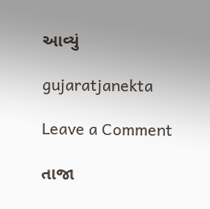આવ્યું

gujaratjanekta

Leave a Comment

તાજા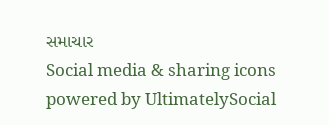સમાચાર
Social media & sharing icons powered by UltimatelySocial